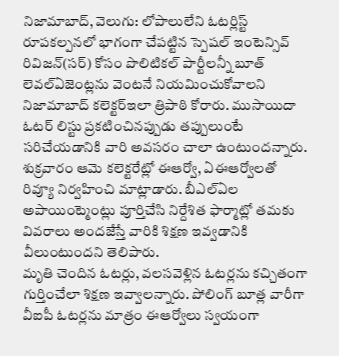నిజామాబాద్, వెలుగు: లోపాలులేని ఓటర్లిస్ట్ రూపకల్పనలో భాగంగా చేపట్టిన స్పెషల్ ఇంటెన్సివ్ రివిజన్(సర్) కోసం పొలిటికల్ పార్టీలన్నీ బూత్ లెవల్ఏజెంట్లను వెంటనే నియమించుకోవాలని నిజామాబాద్ కలెక్టర్ఇలా త్రిపాఠి కోరారు. ముసాయిదా ఓటర్ లిస్టు ప్రకటించినప్పుడు తప్పులుంటే సరిచేయడానికి వారి అవసరం చాలా ఉంటుందన్నారు. శుక్రవారం ఆమె కలెక్టరేట్లో ఈఆర్వో, ఏఈఆర్వోలతో రివ్యూ నిర్వహించి మాట్లాడారు. బీఎల్ఏల అపాయింట్మెంట్లు పూర్తిచేసి నిర్దేశిత ఫార్మాట్లో తమకు వివరాలు అందజేస్తే వారికి శిక్షణ ఇవ్వడానికి వీలుంటుందని తెలిపారు.
మృతి చెందిన ఓటర్లు, వలసవెళ్లిన ఓటర్లను కచ్చితంగా గుర్తించేలా శిక్షణ ఇవ్వాలన్నారు. పోలింగ్ బూత్ల వారీగా వీఐపీ ఓటర్లను మాత్రం ఈఆర్వోలు స్వయంగా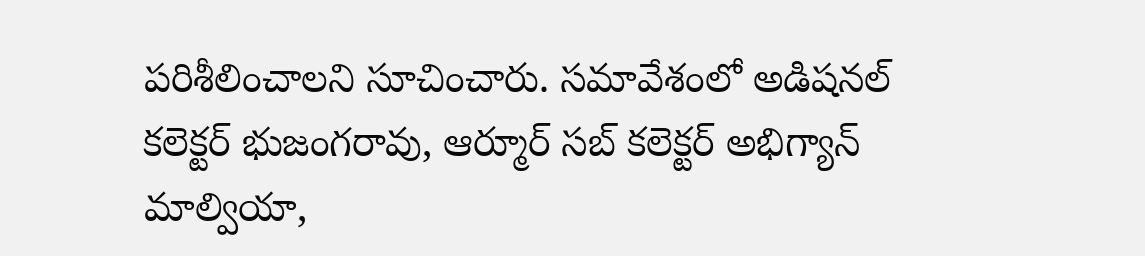పరిశీలించాలని సూచించారు. సమావేశంలో అడిషనల్ కలెక్టర్ భుజంగరావు, ఆర్మూర్ సబ్ కలెక్టర్ అభిగ్యాన్ మాల్వియా,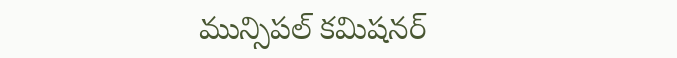మున్సిపల్ కమిషనర్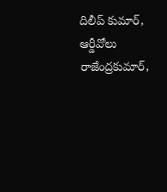దిలీప్ కుమార్, ఆర్డీవోలు రాజేంద్రకుమార్,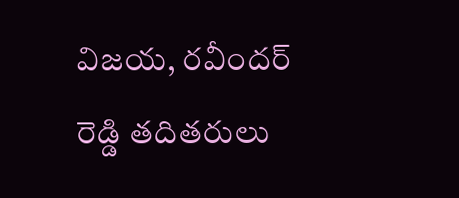విజయ, రవీందర్ రెడ్డి తదితరులు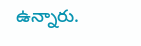ఉన్నారు.